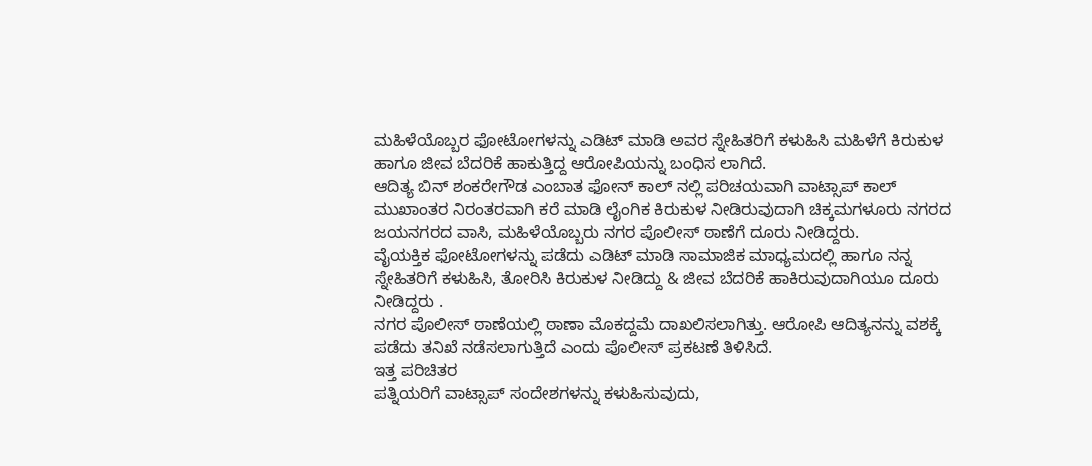ಮಹಿಳೆಯೊಬ್ಬರ ಫೋಟೋಗಳನ್ನು ಎಡಿಟ್ ಮಾಡಿ ಅವರ ಸ್ನೇಹಿತರಿಗೆ ಕಳುಹಿಸಿ ಮಹಿಳೆಗೆ ಕಿರುಕುಳ ಹಾಗೂ ಜೀವ ಬೆದರಿಕೆ ಹಾಕುತ್ತಿದ್ದ ಆರೋಪಿಯನ್ನು ಬಂಧಿಸ ಲಾಗಿದೆ.
ಆದಿತ್ಯ ಬಿನ್ ಶಂಕರೇಗೌಡ ಎಂಬಾತ ಫೋನ್ ಕಾಲ್ ನಲ್ಲಿ ಪರಿಚಯವಾಗಿ ವಾಟ್ಸಾಪ್ ಕಾಲ್ ಮುಖಾಂತರ ನಿರಂತರವಾಗಿ ಕರೆ ಮಾಡಿ ಲೈಂಗಿಕ ಕಿರುಕುಳ ನೀಡಿರುವುದಾಗಿ ಚಿಕ್ಕಮಗಳೂರು ನಗರದ ಜಯನಗರದ ವಾಸಿ, ಮಹಿಳೆಯೊಬ್ಬರು ನಗರ ಪೊಲೀಸ್ ಠಾಣೆಗೆ ದೂರು ನೀಡಿದ್ದರು.
ವೈಯಕ್ತಿಕ ಫೋಟೋಗಳನ್ನು ಪಡೆದು ಎಡಿಟ್ ಮಾಡಿ ಸಾಮಾಜಿಕ ಮಾಧ್ಯಮದಲ್ಲಿ ಹಾಗೂ ನನ್ನ ಸ್ನೇಹಿತರಿಗೆ ಕಳುಹಿಸಿ, ತೋರಿಸಿ ಕಿರುಕುಳ ನೀಡಿದ್ದು & ಜೀವ ಬೆದರಿಕೆ ಹಾಕಿರುವುದಾಗಿಯೂ ದೂರು ನೀಡಿದ್ದರು .
ನಗರ ಪೊಲೀಸ್ ಠಾಣೆಯಲ್ಲಿ ಠಾಣಾ ಮೊಕದ್ದಮೆ ದಾಖಲಿಸಲಾಗಿತ್ತು. ಆರೋಪಿ ಆದಿತ್ಯನನ್ನು ವಶಕ್ಕೆ ಪಡೆದು ತನಿಖೆ ನಡೆಸಲಾಗುತ್ತಿದೆ ಎಂದು ಪೊಲೀಸ್ ಪ್ರಕಟಣೆ ತಿಳಿಸಿದೆ.
ಇತ್ತ ಪರಿಚಿತರ
ಪತ್ನಿಯರಿಗೆ ವಾಟ್ಸಾಪ್ ಸಂದೇಶಗಳನ್ನು ಕಳುಹಿಸುವುದು,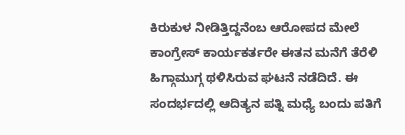ಕಿರುಕುಳ ನೀಡಿತ್ತಿದ್ದನೆಂಬ ಆರೋಪದ ಮೇಲೆ ಕಾಂಗ್ರೇಸ್ ಕಾರ್ಯಕರ್ತರೇ ಈತನ ಮನೆಗೆ ತೆರೆಳಿ ಹಿಗ್ಗಾಮುಗ್ಗ ಥಳಿಸಿರುವ ಘಟನೆ ನಡೆದಿದೆ. ಈ ಸಂದರ್ಭದಲ್ಲಿ ಆದಿತ್ಯನ ಪತ್ನಿ ಮಧ್ಯೆ ಬಂದು ಪತಿಗೆ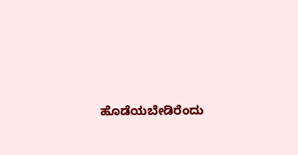ಹೊಡೆಯಬೇಡಿರೆಂದು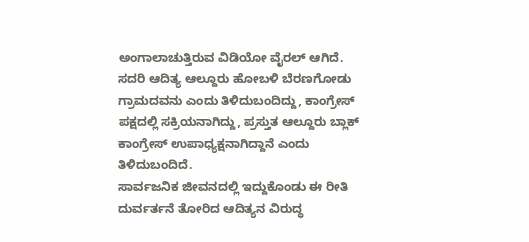ಅಂಗಾಲಾಚುತ್ತಿರುವ ವಿಡಿಯೋ ವೈರಲ್ ಆಗಿದೆ.
ಸದರಿ ಆದಿತ್ಯ ಆಲ್ದೂರು ಹೋಬಳಿ ಬೆರಣಗೋಡು ಗ್ರಾಮದವನು ಎಂದು ತಿಳಿದುಬಂದಿದ್ದು, ಕಾಂಗ್ರೇಸ್ ಪಕ್ಷದಲ್ಲಿ ಸಕ್ರಿಯನಾಗಿದ್ದು, ಪ್ರಸ್ತುತ ಆಲ್ದೂರು ಬ್ಲಾಕ್ ಕಾಂಗ್ರೇಸ್ ಉಪಾಧ್ಯಕ್ಷನಾಗಿದ್ದಾನೆ ಎಂದು ತಿಳಿದುಬಂದಿದೆ.
ಸಾರ್ವಜನಿಕ ಜೀವನದಲ್ಲಿ ಇದ್ದುಕೊಂಡು ಈ ರೀತಿ ದುರ್ವರ್ತನೆ ತೋರಿದ ಆದಿತ್ಯನ ವಿರುದ್ಧ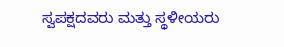ಸ್ವಪಕ್ಷದವರು ಮತ್ತು ಸ್ಥಳೀಯರು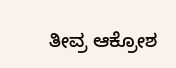ತೀವ್ರ ಆಕ್ರೋಶ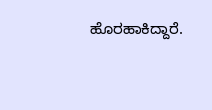ಹೊರಹಾಕಿದ್ದಾರೆ.